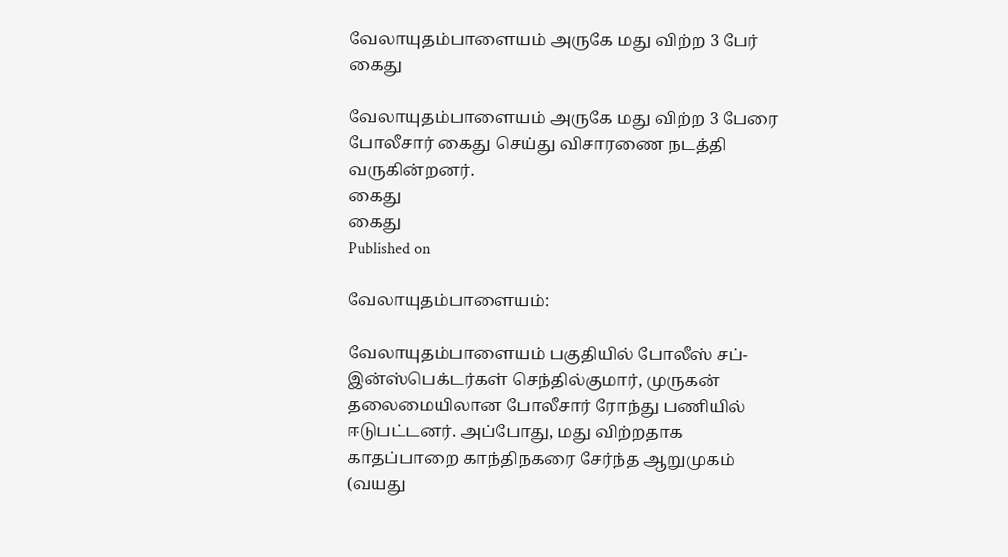வேலாயுதம்பாளையம் அருகே மது விற்ற 3 பேர் கைது

வேலாயுதம்பாளையம் அருகே மது விற்ற 3 பேரை போலீசார் கைது செய்து விசாரணை நடத்தி வருகின்றனர்.
கைது
கைது
Published on

வேலாயுதம்பாளையம்:

வேலாயுதம்பாளையம் பகுதியில் போலீஸ் சப்-இன்ஸ்பெக்டர்கள் செந்தில்குமார், முருகன் தலைமையிலான போலீசார் ரோந்து பணியில் ஈடுபட்டனர். அப்போது, மது விற்றதாக காதப்பாறை காந்திநகரை சேர்ந்த ஆறுமுகம் (வயது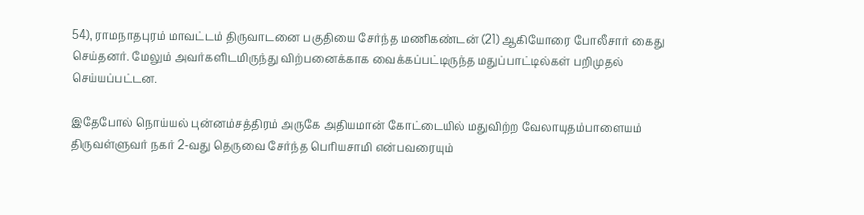54), ராமநாதபுரம் மாவட்டம் திருவாடனை பகுதியை சேர்ந்த மணிகண்டன் (21) ஆகியோரை போலீசார் கைது செய்தனர். மேலும் அவர்களிடமிருந்து விற்பனைக்காக வைக்கப்பட்டிருந்த மதுப்பாட்டில்கள் பறிமுதல் செய்யப்பட்டன.

இதேபோல் நொய்யல் புன்னம்சத்திரம் அருகே அதியமான் கோட்டையில் மதுவிற்ற வேலாயுதம்பாளையம் திருவள்ளுவர் நகர் 2-வது தெருவை சேர்ந்த பெரியசாமி என்பவரையும்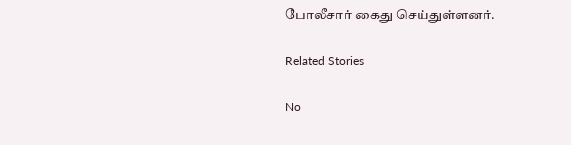போலீசார் கைது செய்துள்ளனர்.

Related Stories

No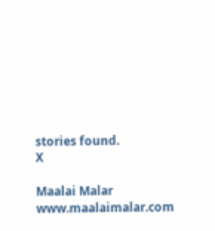stories found.
X

Maalai Malar
www.maalaimalar.com